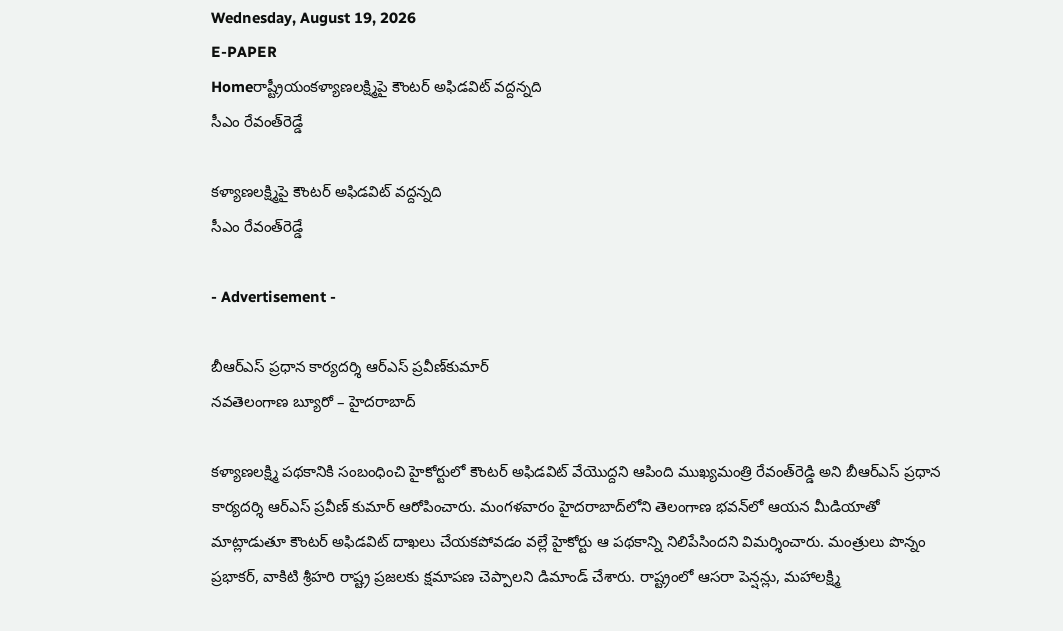Wednesday, August 19, 2026
E-PAPER
Homeరాష్ట్రీయం‌కళ్యాణలక్ష్మిపై కౌంటర్‌ అఫిడవిట్‌ వద్దన్నది
సీఎం రేవంత్‌‌రెడ్డే

కళ్యాణలక్ష్మిపై కౌంటర్‌ అఫిడవిట్‌ వద్దన్నది
సీఎం రేవంత్‌‌రెడ్డే

- Advertisement -

బీఆర్‌ఎస్‌ ప్రధాన కార్యదర్శి ఆర్‌ఎస్‌ ప్రవీణ్‌‌కుమార్‌
నవతెలంగాణ బ్యూరో – హైదరాబాద్‌

కళ్యాణలక్ష్మి పథకానికి సంబంధించి హైకోర్టులో కౌంటర్‌ అఫిడవిట్‌ ‌వేయొద్దని ఆపింది ముఖ్యమంత్రి రేవంత్‌‌రెడ్డి అని బీఆర్ఎస్ ప్రధాన కార్యదర్శి ఆర్ఎస్ ప్రవీణ్ కుమార్ ఆరోపించారు. మంగళవారం హైదరాబాద్‌లోని తెలంగాణ భవన్‌‌లో ఆయన మీడియాతో మాట్లాడుతూ కౌంటర్‌ అఫిడవిట్‌ ‌దాఖలు చేయకపోవడం వల్లే హైకోర్టు ఆ పథకాన్ని నిలిపేసిందని విమర్శించారు. మంత్రులు పొన్నం ప్రభాకర్‌, వాకిటి శ్రీహరి రాష్ట్ర ప్రజలకు క్షమాపణ చెప్పాలని డిమాండ్‌ ‌చేశారు. రాష్ట్రంలో ఆసరా పెన్షన్లు, మహాలక్ష్మి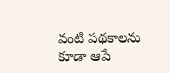వంటి పథకాలను కూడా ఆపే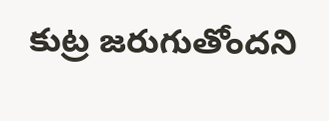కుట్ర జరుగుతోందని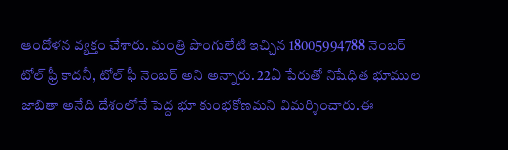ఆందోళన వ్యక్తం చేశారు. మంత్రి పొంగులేటి ఇచ్చిన 18005994788 నెంబర్ టోల్ ఫ్రీ కాదనీ, టోల్ ఫీ నెంబర్ అని అన్నారు. 22ఏ పేరుతో నిషేధిత భూముల జాబితా అనేది దేశంలోనే పెద్ద భూ కుంభకోణమని విమర్శించారు.ఈ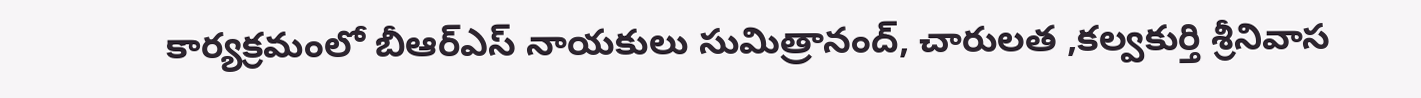కార్యక్రమంలో బీఆర్‌ఎస్‌ ‌నాయకులు సుమిత్రానంద్, చారులత ,కల్వకుర్తి శ్రీనివాస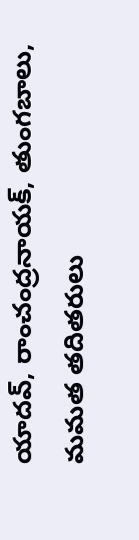యాదవ్, రాంచంద్రనాయక్, తుంగబాలు, మమత తదితరులు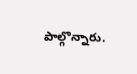పాల్గొన్నారు.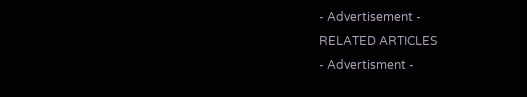- Advertisement -
RELATED ARTICLES
- Advertisment -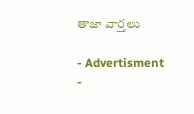తాజా వార్తలు

- Advertisment -